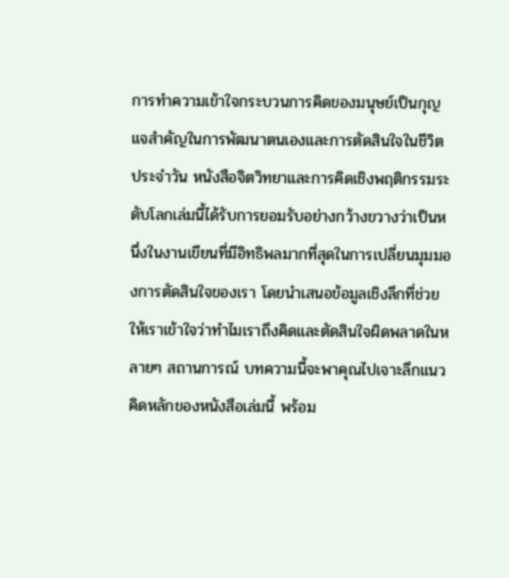การทำความเข้าใจกระบวนการคิดของมนุษย์เป็นกุญแจสำคัญในการพัฒนาตนเองและการตัดสินใจในชีวิตประจำวัน หนังสือจิตวิทยาและการคิดเชิงพฤติกรรมระดับโลกเล่มนี้ได้รับการยอมรับอย่างกว้างขวางว่าเป็นหนึ่งในงานเขียนที่มีอิทธิพลมากที่สุดในการเปลี่ยนมุมมองการตัดสินใจของเรา โดยนำเสนอข้อมูลเชิงลึกที่ช่วยให้เราเข้าใจว่าทำไมเราถึงคิดและตัดสินใจผิดพลาดในหลายๆ สถานการณ์ บทความนี้จะพาคุณไปเจาะลึกแนวคิดหลักของหนังสือเล่มนี้ พร้อม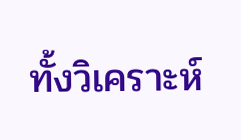ทั้งวิเคราะห์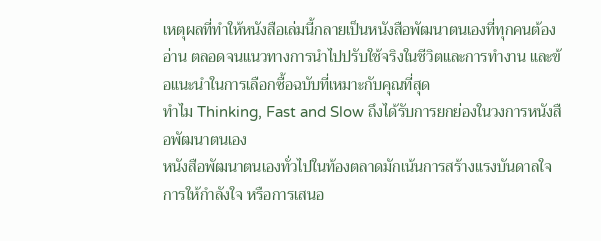เหตุผลที่ทำให้หนังสือเล่มนี้กลายเป็นหนังสือพัฒนาตนเองที่ทุกคนต้องอ่าน ตลอดจนแนวทางการนำไปปรับใช้จริงในชีวิตและการทำงาน และข้อแนะนำในการเลือกซื้อฉบับที่เหมาะกับคุณที่สุด
ทำไม Thinking, Fast and Slow ถึงได้รับการยกย่องในวงการหนังสือพัฒนาตนเอง
หนังสือพัฒนาตนเองทั่วไปในท้องตลาดมักเน้นการสร้างแรงบันดาลใจ การให้กำลังใจ หรือการเสนอ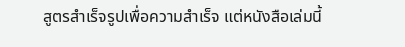สูตรสำเร็จรูปเพื่อความสำเร็จ แต่หนังสือเล่มนี้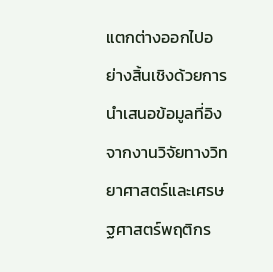แตกต่างออกไปอย่างสิ้นเชิงด้วยการนำเสนอข้อมูลที่อิงจากงานวิจัยทางวิทยาศาสตร์และเศรษฐศาสตร์พฤติกร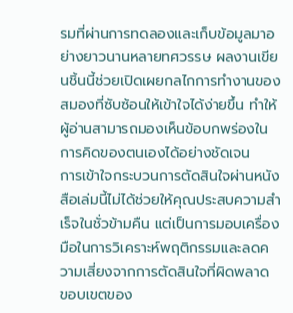รมที่ผ่านการทดลองและเก็บข้อมูลมาอย่างยาวนานหลายทศวรรษ ผลงานเขียนชิ้นนี้ช่วยเปิดเผยกลไกการทำงานของสมองที่ซับซ้อนให้เข้าใจได้ง่ายขึ้น ทำให้ผู้อ่านสามารถมองเห็นข้อบกพร่องในการคิดของตนเองได้อย่างชัดเจน
การเข้าใจกระบวนการตัดสินใจผ่านหนังสือเล่มนี้ไม่ได้ช่วยให้คุณประสบความสำเร็จในชั่วข้ามคืน แต่เป็นการมอบเครื่องมือในการวิเคราะห์พฤติกรรมและลดความเสี่ยงจากการตัดสินใจที่ผิดพลาด ขอบเขตของ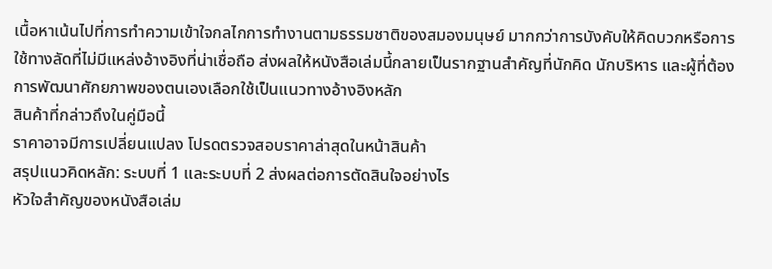เนื้อหาเน้นไปที่การทำความเข้าใจกลไกการทำงานตามธรรมชาติของสมองมนุษย์ มากกว่าการบังคับให้คิดบวกหรือการใช้ทางลัดที่ไม่มีแหล่งอ้างอิงที่น่าเชื่อถือ ส่งผลให้หนังสือเล่มนี้กลายเป็นรากฐานสำคัญที่นักคิด นักบริหาร และผู้ที่ต้องการพัฒนาศักยภาพของตนเองเลือกใช้เป็นแนวทางอ้างอิงหลัก
สินค้าที่กล่าวถึงในคู่มือนี้
ราคาอาจมีการเปลี่ยนแปลง โปรดตรวจสอบราคาล่าสุดในหน้าสินค้า
สรุปแนวคิดหลัก: ระบบที่ 1 และระบบที่ 2 ส่งผลต่อการตัดสินใจอย่างไร
หัวใจสำคัญของหนังสือเล่ม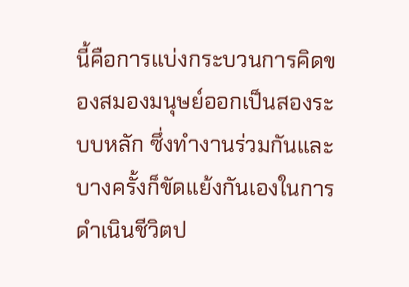นี้คือการแบ่งกระบวนการคิดของสมองมนุษย์ออกเป็นสองระบบหลัก ซึ่งทำงานร่วมกันและบางครั้งก็ขัดแย้งกันเองในการดำเนินชีวิตป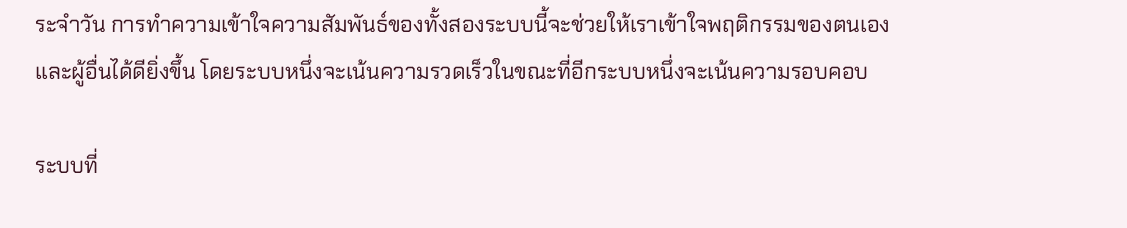ระจำวัน การทำความเข้าใจความสัมพันธ์ของทั้งสองระบบนี้จะช่วยให้เราเข้าใจพฤติกรรมของตนเองและผู้อื่นได้ดียิ่งขึ้น โดยระบบหนึ่งจะเน้นความรวดเร็วในขณะที่อีกระบบหนึ่งจะเน้นความรอบคอบ

ระบบที่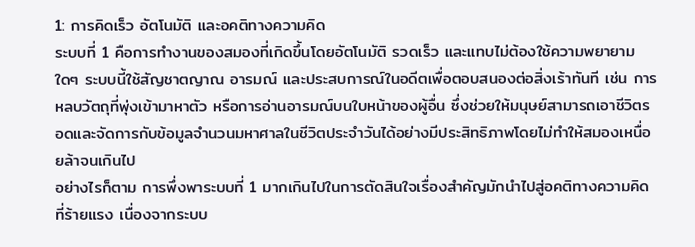1: การคิดเร็ว อัตโนมัติ และอคติทางความคิด
ระบบที่ 1 คือการทำงานของสมองที่เกิดขึ้นโดยอัตโนมัติ รวดเร็ว และแทบไม่ต้องใช้ความพยายามใดๆ ระบบนี้ใช้สัญชาตญาณ อารมณ์ และประสบการณ์ในอดีตเพื่อตอบสนองต่อสิ่งเร้าทันที เช่น การหลบวัตถุที่พุ่งเข้ามาหาตัว หรือการอ่านอารมณ์บนใบหน้าของผู้อื่น ซึ่งช่วยให้มนุษย์สามารถเอาชีวิตรอดและจัดการกับข้อมูลจำนวนมหาศาลในชีวิตประจำวันได้อย่างมีประสิทธิภาพโดยไม่ทำให้สมองเหนื่อยล้าจนเกินไป
อย่างไรก็ตาม การพึ่งพาระบบที่ 1 มากเกินไปในการตัดสินใจเรื่องสำคัญมักนำไปสู่อคติทางความคิดที่ร้ายแรง เนื่องจากระบบ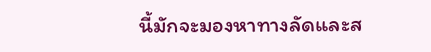นี้มักจะมองหาทางลัดและส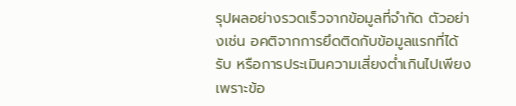รุปผลอย่างรวดเร็วจากข้อมูลที่จำกัด ตัวอย่างเช่น อคติจากการยึดติดกับข้อมูลแรกที่ได้รับ หรือการประเมินความเสี่ยงต่ำเกินไปเพียงเพราะข้อ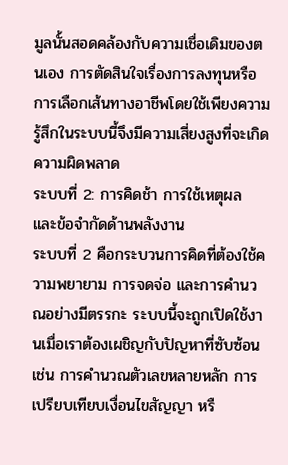มูลนั้นสอดคล้องกับความเชื่อเดิมของตนเอง การตัดสินใจเรื่องการลงทุนหรือการเลือกเส้นทางอาชีพโดยใช้เพียงความรู้สึกในระบบนี้จึงมีความเสี่ยงสูงที่จะเกิดความผิดพลาด
ระบบที่ 2: การคิดช้า การใช้เหตุผล และข้อจำกัดด้านพลังงาน
ระบบที่ 2 คือกระบวนการคิดที่ต้องใช้ความพยายาม การจดจ่อ และการคำนวณอย่างมีตรรกะ ระบบนี้จะถูกเปิดใช้งานเมื่อเราต้องเผชิญกับปัญหาที่ซับซ้อน เช่น การคำนวณตัวเลขหลายหลัก การเปรียบเทียบเงื่อนไขสัญญา หรื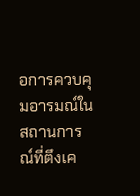อการควบคุมอารมณ์ในสถานการณ์ที่ตึงเค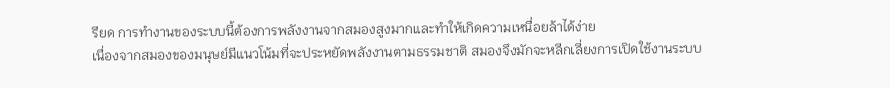รียด การทำงานของระบบนี้ต้องการพลังงานจากสมองสูงมากและทำให้เกิดความเหนื่อยล้าได้ง่าย
เนื่องจากสมองของมนุษย์มีแนวโน้มที่จะประหยัดพลังงานตามธรรมชาติ สมองจึงมักจะหลีกเลี่ยงการเปิดใช้งานระบบ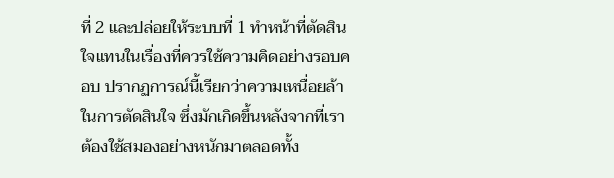ที่ 2 และปล่อยให้ระบบที่ 1 ทำหน้าที่ตัดสินใจแทนในเรื่องที่ควรใช้ความคิดอย่างรอบคอบ ปรากฏการณ์นี้เรียกว่าความเหนื่อยล้าในการตัดสินใจ ซึ่งมักเกิดขึ้นหลังจากที่เราต้องใช้สมองอย่างหนักมาตลอดทั้ง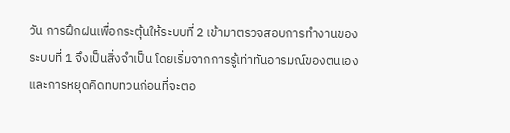วัน การฝึกฝนเพื่อกระตุ้นให้ระบบที่ 2 เข้ามาตรวจสอบการทำงานของระบบที่ 1 จึงเป็นสิ่งจำเป็น โดยเริ่มจากการรู้เท่าทันอารมณ์ของตนเองและการหยุดคิดทบทวนก่อนที่จะตอ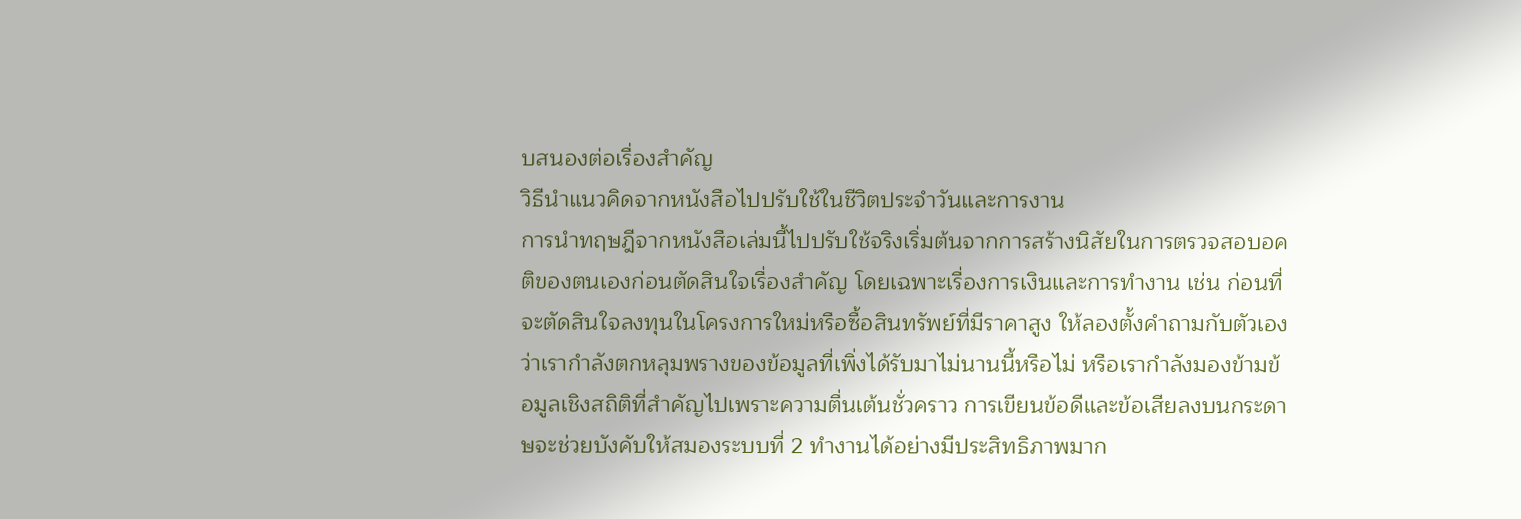บสนองต่อเรื่องสำคัญ
วิธีนำแนวคิดจากหนังสือไปปรับใช้ในชีวิตประจำวันและการงาน
การนำทฤษฎีจากหนังสือเล่มนี้ไปปรับใช้จริงเริ่มต้นจากการสร้างนิสัยในการตรวจสอบอคติของตนเองก่อนตัดสินใจเรื่องสำคัญ โดยเฉพาะเรื่องการเงินและการทำงาน เช่น ก่อนที่จะตัดสินใจลงทุนในโครงการใหม่หรือซื้อสินทรัพย์ที่มีราคาสูง ให้ลองตั้งคำถามกับตัวเองว่าเรากำลังตกหลุมพรางของข้อมูลที่เพิ่งได้รับมาไม่นานนี้หรือไม่ หรือเรากำลังมองข้ามข้อมูลเชิงสถิติที่สำคัญไปเพราะความตื่นเต้นชั่วคราว การเขียนข้อดีและข้อเสียลงบนกระดาษจะช่วยบังคับให้สมองระบบที่ 2 ทำงานได้อย่างมีประสิทธิภาพมาก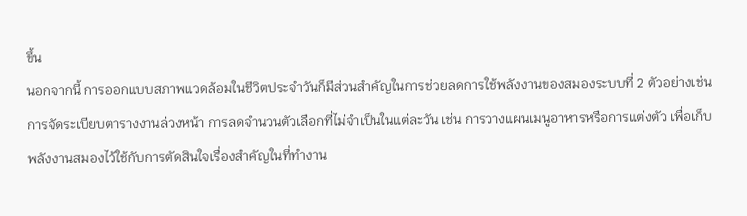ขึ้น
นอกจากนี้ การออกแบบสภาพแวดล้อมในชีวิตประจำวันก็มีส่วนสำคัญในการช่วยลดการใช้พลังงานของสมองระบบที่ 2 ตัวอย่างเช่น การจัดระเบียบตารางงานล่วงหน้า การลดจำนวนตัวเลือกที่ไม่จำเป็นในแต่ละวัน เช่น การวางแผนเมนูอาหารหรือการแต่งตัว เพื่อเก็บพลังงานสมองไว้ใช้กับการตัดสินใจเรื่องสำคัญในที่ทำงาน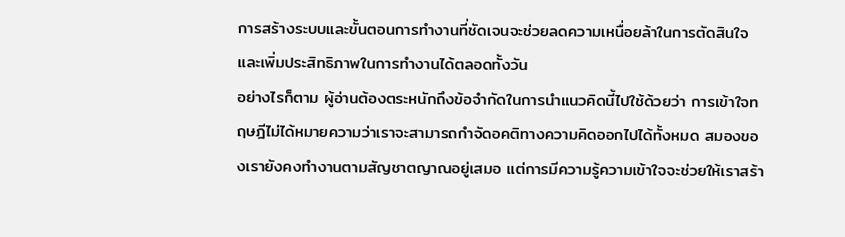การสร้างระบบและขั้นตอนการทำงานที่ชัดเจนจะช่วยลดความเหนื่อยล้าในการตัดสินใจและเพิ่มประสิทธิภาพในการทำงานได้ตลอดทั้งวัน
อย่างไรก็ตาม ผู้อ่านต้องตระหนักถึงข้อจำกัดในการนำแนวคิดนี้ไปใช้ด้วยว่า การเข้าใจทฤษฎีไม่ได้หมายความว่าเราจะสามารถกำจัดอคติทางความคิดออกไปได้ทั้งหมด สมองของเรายังคงทำงานตามสัญชาตญาณอยู่เสมอ แต่การมีความรู้ความเข้าใจจะช่วยให้เราสร้า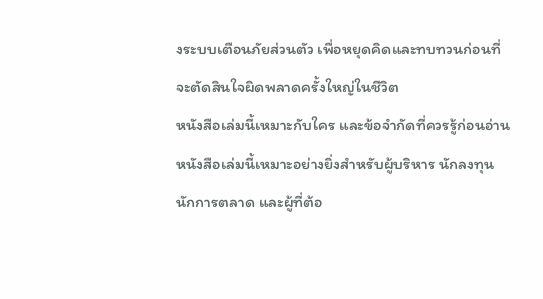งระบบเตือนภัยส่วนตัว เพื่อหยุดคิดและทบทวนก่อนที่จะตัดสินใจผิดพลาดครั้งใหญ่ในชีวิต
หนังสือเล่มนี้เหมาะกับใคร และข้อจำกัดที่ควรรู้ก่อนอ่าน
หนังสือเล่มนี้เหมาะอย่างยิ่งสำหรับผู้บริหาร นักลงทุน นักการตลาด และผู้ที่ต้อ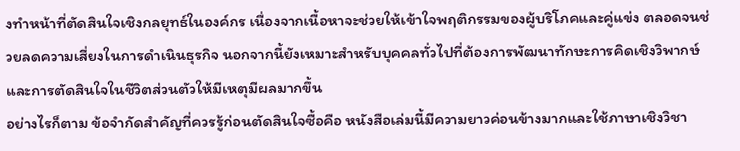งทำหน้าที่ตัดสินใจเชิงกลยุทธ์ในองค์กร เนื่องจากเนื้อหาจะช่วยให้เข้าใจพฤติกรรมของผู้บริโภคและคู่แข่ง ตลอดจนช่วยลดความเสี่ยงในการดำเนินธุรกิจ นอกจากนี้ยังเหมาะสำหรับบุคคลทั่วไปที่ต้องการพัฒนาทักษะการคิดเชิงวิพากษ์และการตัดสินใจในชีวิตส่วนตัวให้มีเหตุมีผลมากขึ้น
อย่างไรก็ตาม ข้อจำกัดสำคัญที่ควรรู้ก่อนตัดสินใจซื้อคือ หนังสือเล่มนี้มีความยาวค่อนข้างมากและใช้ภาษาเชิงวิชา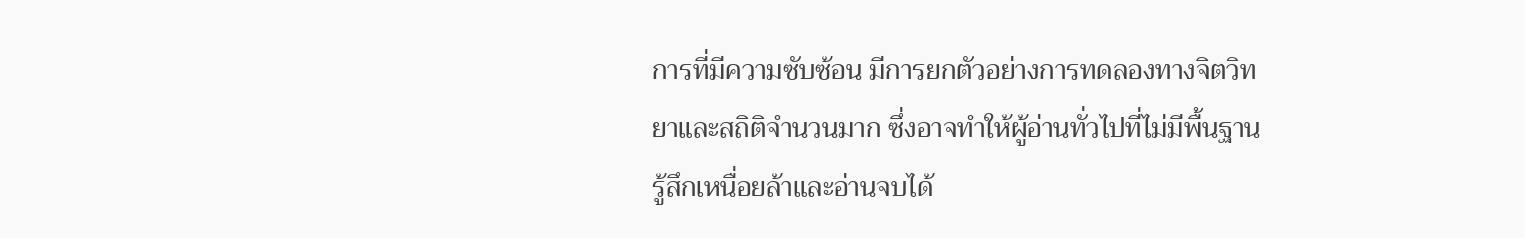การที่มีความซับซ้อน มีการยกตัวอย่างการทดลองทางจิตวิทยาและสถิติจำนวนมาก ซึ่งอาจทำให้ผู้อ่านทั่วไปที่ไม่มีพื้นฐานรู้สึกเหนื่อยล้าและอ่านจบได้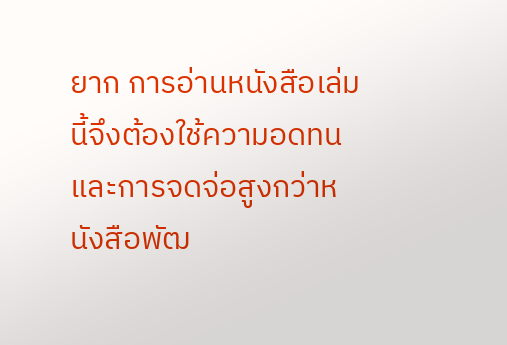ยาก การอ่านหนังสือเล่มนี้จึงต้องใช้ความอดทนและการจดจ่อสูงกว่าหนังสือพัฒ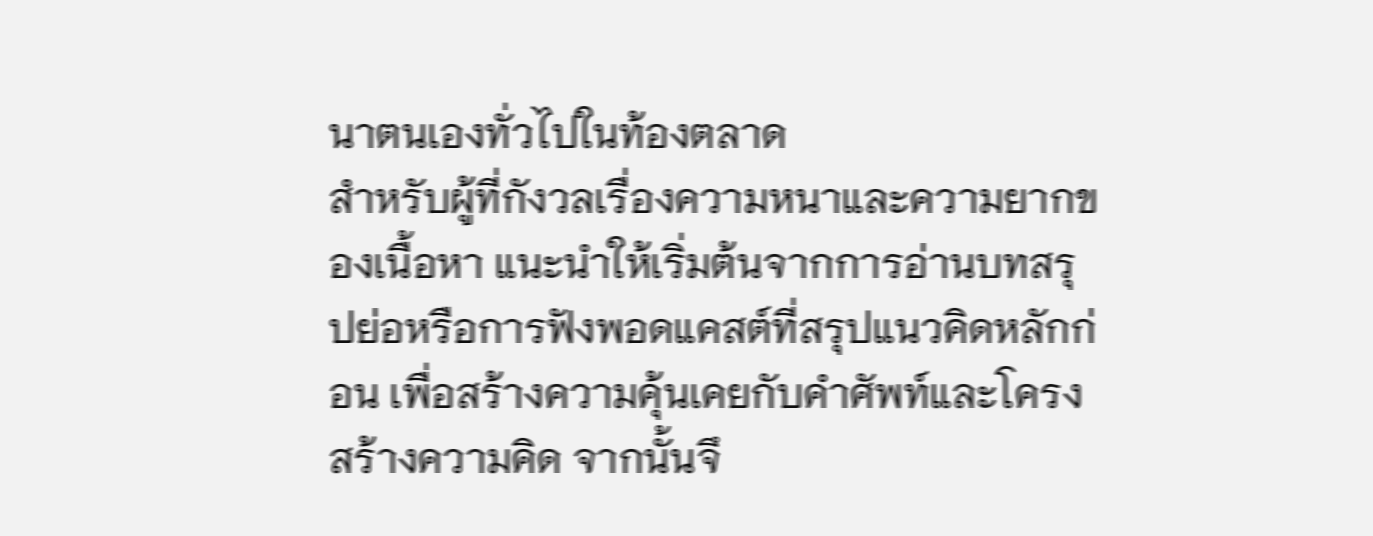นาตนเองทั่วไปในท้องตลาด
สำหรับผู้ที่กังวลเรื่องความหนาและความยากของเนื้อหา แนะนำให้เริ่มต้นจากการอ่านบทสรุปย่อหรือการฟังพอดแคสต์ที่สรุปแนวคิดหลักก่อน เพื่อสร้างความคุ้นเคยกับคำศัพท์และโครงสร้างความคิด จากนั้นจึ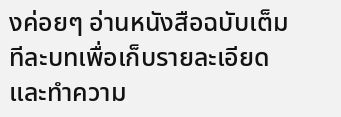งค่อยๆ อ่านหนังสือฉบับเต็มทีละบทเพื่อเก็บรายละเอียดและทำความ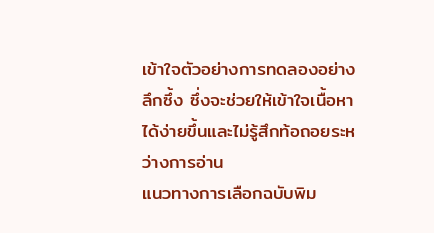เข้าใจตัวอย่างการทดลองอย่างลึกซึ้ง ซึ่งจะช่วยให้เข้าใจเนื้อหาได้ง่ายขึ้นและไม่รู้สึกท้อถอยระหว่างการอ่าน
แนวทางการเลือกฉบับพิม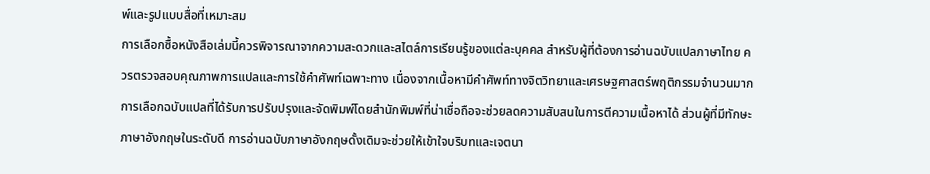พ์และรูปแบบสื่อที่เหมาะสม
การเลือกซื้อหนังสือเล่มนี้ควรพิจารณาจากความสะดวกและสไตล์การเรียนรู้ของแต่ละบุคคล สำหรับผู้ที่ต้องการอ่านฉบับแปลภาษาไทย ควรตรวจสอบคุณภาพการแปลและการใช้คำศัพท์เฉพาะทาง เนื่องจากเนื้อหามีคำศัพท์ทางจิตวิทยาและเศรษฐศาสตร์พฤติกรรมจำนวนมาก การเลือกฉบับแปลที่ได้รับการปรับปรุงและจัดพิมพ์โดยสำนักพิมพ์ที่น่าเชื่อถือจะช่วยลดความสับสนในการตีความเนื้อหาได้ ส่วนผู้ที่มีทักษะภาษาอังกฤษในระดับดี การอ่านฉบับภาษาอังกฤษดั้งเดิมจะช่วยให้เข้าใจบริบทและเจตนา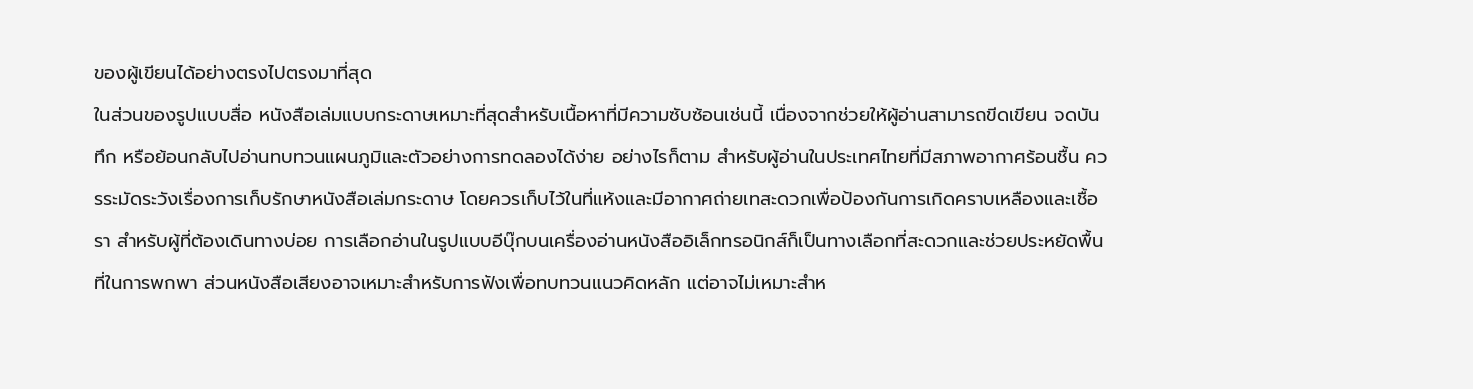ของผู้เขียนได้อย่างตรงไปตรงมาที่สุด
ในส่วนของรูปแบบสื่อ หนังสือเล่มแบบกระดาษเหมาะที่สุดสำหรับเนื้อหาที่มีความซับซ้อนเช่นนี้ เนื่องจากช่วยให้ผู้อ่านสามารถขีดเขียน จดบันทึก หรือย้อนกลับไปอ่านทบทวนแผนภูมิและตัวอย่างการทดลองได้ง่าย อย่างไรก็ตาม สำหรับผู้อ่านในประเทศไทยที่มีสภาพอากาศร้อนชื้น ควรระมัดระวังเรื่องการเก็บรักษาหนังสือเล่มกระดาษ โดยควรเก็บไว้ในที่แห้งและมีอากาศถ่ายเทสะดวกเพื่อป้องกันการเกิดคราบเหลืองและเชื้อรา สำหรับผู้ที่ต้องเดินทางบ่อย การเลือกอ่านในรูปแบบอีบุ๊กบนเครื่องอ่านหนังสืออิเล็กทรอนิกส์ก็เป็นทางเลือกที่สะดวกและช่วยประหยัดพื้นที่ในการพกพา ส่วนหนังสือเสียงอาจเหมาะสำหรับการฟังเพื่อทบทวนแนวคิดหลัก แต่อาจไม่เหมาะสำห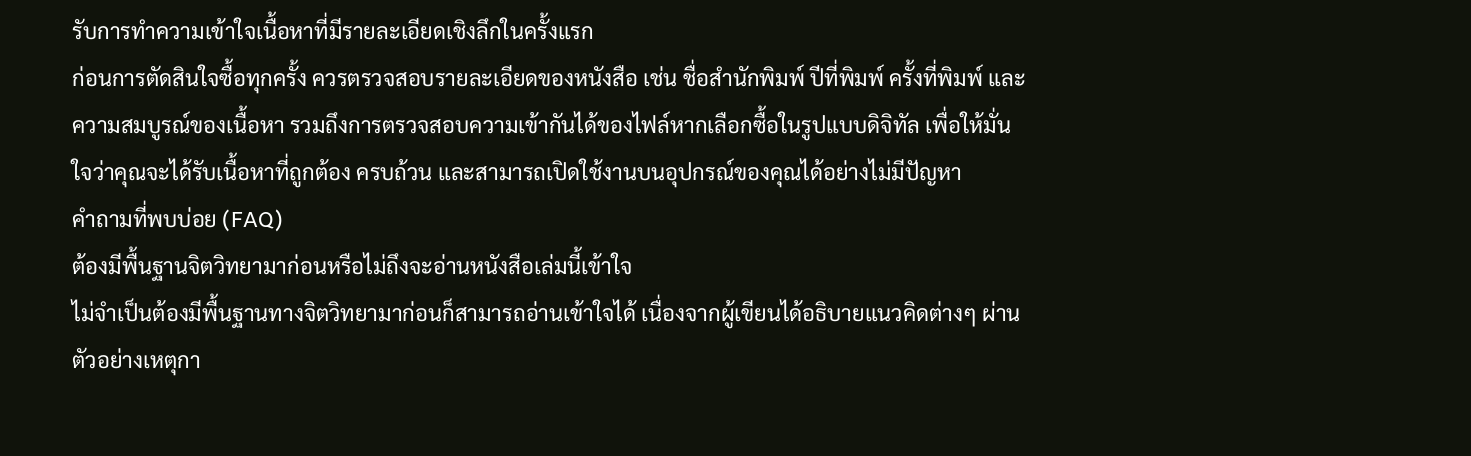รับการทำความเข้าใจเนื้อหาที่มีรายละเอียดเชิงลึกในครั้งแรก
ก่อนการตัดสินใจซื้อทุกครั้ง ควรตรวจสอบรายละเอียดของหนังสือ เช่น ชื่อสำนักพิมพ์ ปีที่พิมพ์ ครั้งที่พิมพ์ และความสมบูรณ์ของเนื้อหา รวมถึงการตรวจสอบความเข้ากันได้ของไฟล์หากเลือกซื้อในรูปแบบดิจิทัล เพื่อให้มั่นใจว่าคุณจะได้รับเนื้อหาที่ถูกต้อง ครบถ้วน และสามารถเปิดใช้งานบนอุปกรณ์ของคุณได้อย่างไม่มีปัญหา
คำถามที่พบบ่อย (FAQ)
ต้องมีพื้นฐานจิตวิทยามาก่อนหรือไม่ถึงจะอ่านหนังสือเล่มนี้เข้าใจ
ไม่จำเป็นต้องมีพื้นฐานทางจิตวิทยามาก่อนก็สามารถอ่านเข้าใจได้ เนื่องจากผู้เขียนได้อธิบายแนวคิดต่างๆ ผ่านตัวอย่างเหตุกา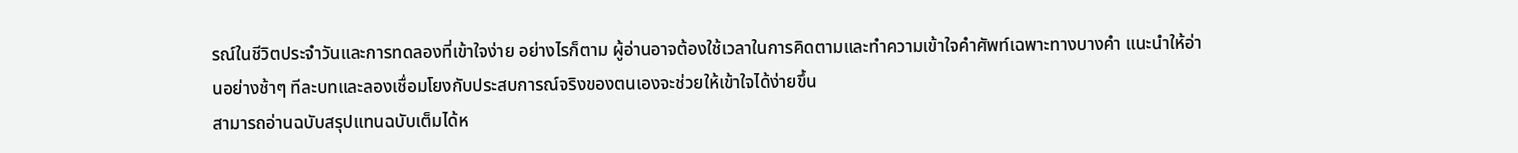รณ์ในชีวิตประจำวันและการทดลองที่เข้าใจง่าย อย่างไรก็ตาม ผู้อ่านอาจต้องใช้เวลาในการคิดตามและทำความเข้าใจคำศัพท์เฉพาะทางบางคำ แนะนำให้อ่านอย่างช้าๆ ทีละบทและลองเชื่อมโยงกับประสบการณ์จริงของตนเองจะช่วยให้เข้าใจได้ง่ายขึ้น
สามารถอ่านฉบับสรุปแทนฉบับเต็มได้ห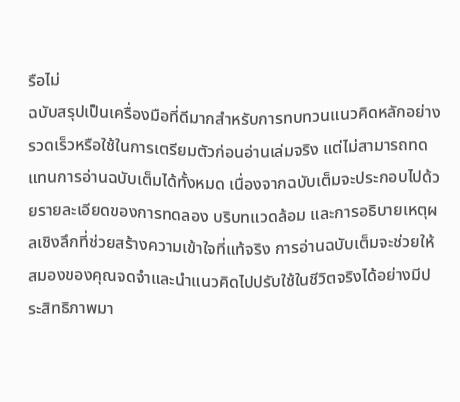รือไม่
ฉบับสรุปเป็นเครื่องมือที่ดีมากสำหรับการทบทวนแนวคิดหลักอย่างรวดเร็วหรือใช้ในการเตรียมตัวก่อนอ่านเล่มจริง แต่ไม่สามารถทดแทนการอ่านฉบับเต็มได้ทั้งหมด เนื่องจากฉบับเต็มจะประกอบไปด้วยรายละเอียดของการทดลอง บริบทแวดล้อม และการอธิบายเหตุผลเชิงลึกที่ช่วยสร้างความเข้าใจที่แท้จริง การอ่านฉบับเต็มจะช่วยให้สมองของคุณจดจำและนำแนวคิดไปปรับใช้ในชีวิตจริงได้อย่างมีประสิทธิภาพมา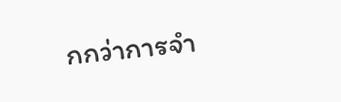กกว่าการจำ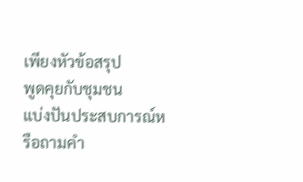เพียงหัวข้อสรุป
พูดคุยกับชุมชน
แบ่งปันประสบการณ์หรือถามคำ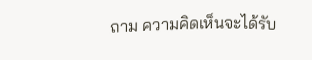ถาม ความคิดเห็นจะได้รับ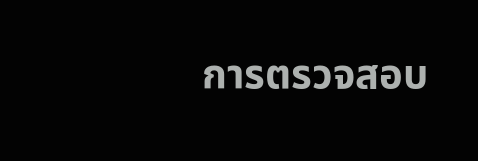การตรวจสอบ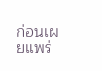ก่อนเผยแพร่